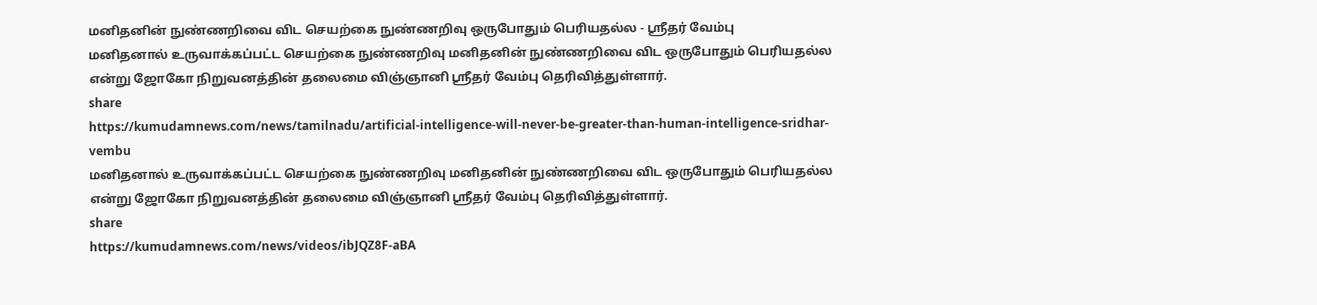மனிதனின் நுண்ணறிவை விட செயற்கை நுண்ணறிவு ஒருபோதும் பெரியதல்ல - ஸ்ரீதர் வேம்பு
மனிதனால் உருவாக்கப்பட்ட செயற்கை நுண்ணறிவு மனிதனின் நுண்ணறிவை விட ஒருபோதும் பெரியதல்ல என்று ஜோகோ நிறுவனத்தின் தலைமை விஞ்ஞானி ஸ்ரீதர் வேம்பு தெரிவித்துள்ளார்.
share
https://kumudamnews.com/news/tamilnadu/artificial-intelligence-will-never-be-greater-than-human-intelligence-sridhar-vembu
மனிதனால் உருவாக்கப்பட்ட செயற்கை நுண்ணறிவு மனிதனின் நுண்ணறிவை விட ஒருபோதும் பெரியதல்ல என்று ஜோகோ நிறுவனத்தின் தலைமை விஞ்ஞானி ஸ்ரீதர் வேம்பு தெரிவித்துள்ளார்.
share
https://kumudamnews.com/news/videos/ibJQZ8F-aBA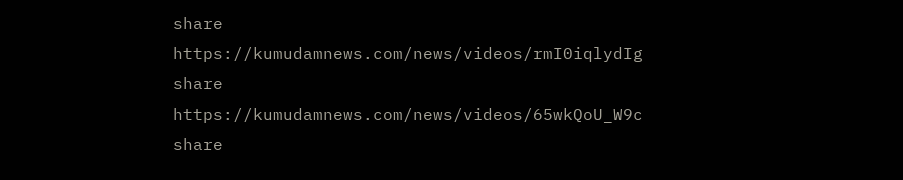share
https://kumudamnews.com/news/videos/rmI0iqlydIg
share
https://kumudamnews.com/news/videos/65wkQoU_W9c
share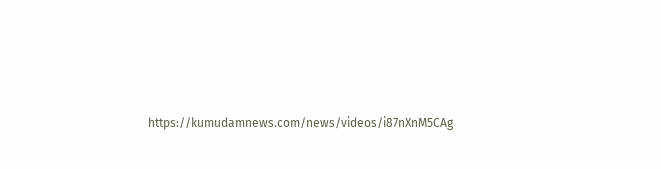https://kumudamnews.com/news/videos/i87nXnM5CAg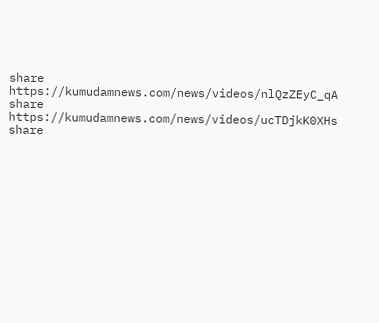share
https://kumudamnews.com/news/videos/nlQzZEyC_qA
share
https://kumudamnews.com/news/videos/ucTDjkK0XHs
share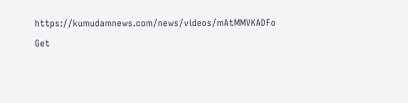https://kumudamnews.com/news/videos/mAtMMVKADFo
Get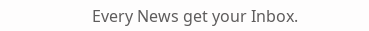Every News get your Inbox.